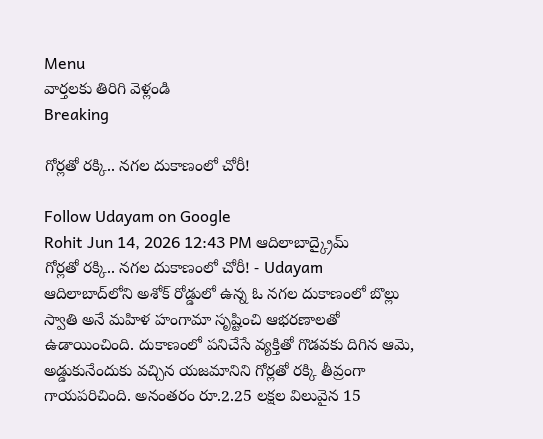Menu
వార్తలకు తిరిగి వెళ్లండి
Breaking

గోర్లతో రక్కి.. నగల దుకాణంలో చోరీ!

Follow Udayam on Google
Rohit Jun 14, 2026 12:43 PM ఆదిలాబాద్క్రైమ్
గోర్లతో రక్కి.. నగల దుకాణంలో చోరీ! - Udayam
ఆదిలాబాద్‌లోని అశోక్ రోడ్డులో ఉన్న ఓ నగల దుకాణంలో బొల్లు స్వాతి అనే మహిళ హంగామా సృష్టించి ఆభరణాలతో ఉడాయించింది. దుకాణంలో పనిచేసే వ్యక్తితో గొడవకు దిగిన ఆమె, అడ్డుకునేందుకు వచ్చిన యజమానిని గోర్లతో రక్కి తీవ్రంగా గాయపరిచింది. అనంతరం రూ.2.25 లక్షల విలువైన 15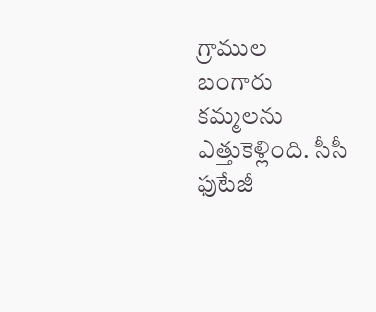గ్రాముల బంగారు కమ్మలను ఎత్తుకెళ్లింది. సీసీ ఫుటేజీ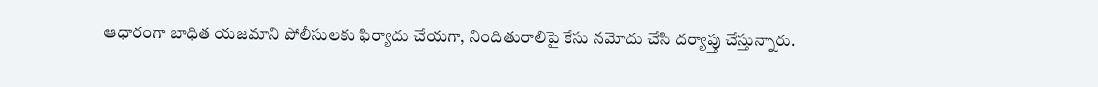ఆధారంగా బాధిత యజమాని పోలీసులకు ఫిర్యాదు చేయగా, నిందితురాలిపై కేసు నమోదు చేసి దర్యాప్తు చేస్తున్నారు.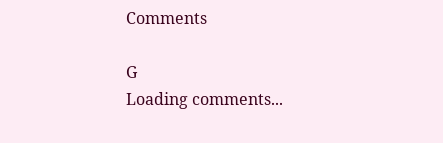Comments

G
Loading comments...